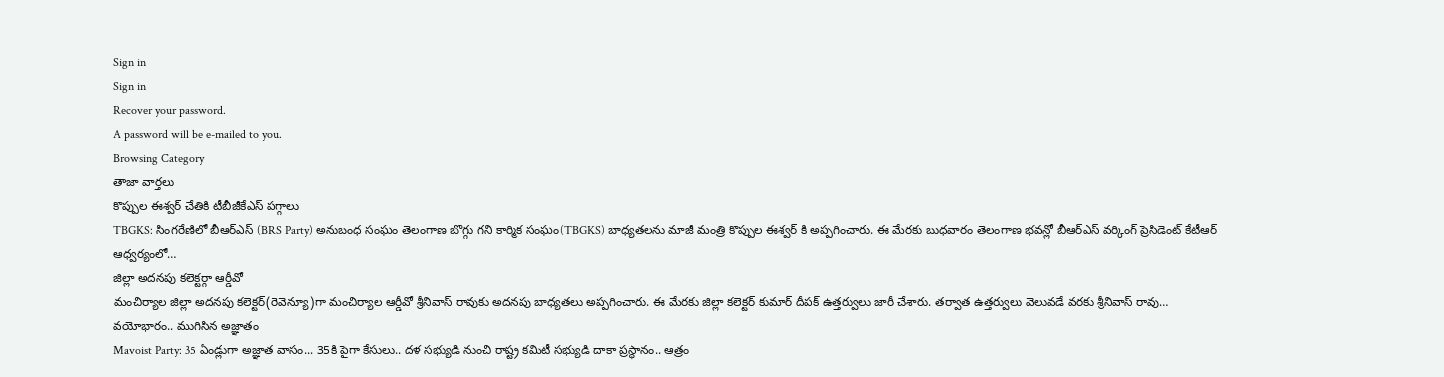Sign in
Sign in
Recover your password.
A password will be e-mailed to you.
Browsing Category
తాజా వార్తలు
కొప్పుల ఈశ్వర్ చేతికి టీబీజీకేఎస్ పగ్గాలు
TBGKS: సింగరేణిలో బీఆర్ఎస్ (BRS Party) అనుబంధ సంఘం తెలంగాణ బొగ్గు గని కార్మిక సంఘం(TBGKS) బాధ్యతలను మాజీ మంత్రి కొప్పుల ఈశ్వర్ కి అప్పగించారు. ఈ మేరకు బుధవారం తెలంగాణ భవన్లో బీఆర్ఎస్ వర్కింగ్ ప్రెసిడెంట్ కేటీఆర్ ఆధ్వర్యంలో…
జిల్లా అదనపు కలెక్టర్గా ఆర్డీవో
మంచిర్యాల జిల్లా అదనపు కలెక్టర్(రెవెన్యూ)గా మంచిర్యాల ఆర్డీవో శ్రీనివాస్ రావుకు అదనపు బాధ్యతలు అప్పగించారు. ఈ మేరకు జిల్లా కలెక్టర్ కుమార్ దీపక్ ఉత్తర్వులు జారీ చేశారు. తర్వాత ఉత్తర్వులు వెలువడే వరకు శ్రీనివాస్ రావు…
వయోభారం.. ముగిసిన అజ్ఞాతం
Mavoist Party: 35 ఏండ్లుగా అజ్ఞాత వాసం... 35కి పైగా కేసులు.. దళ సభ్యుడి నుంచి రాష్ట్ర కమిటీ సభ్యుడి దాకా ప్రస్థానం.. ఆత్రం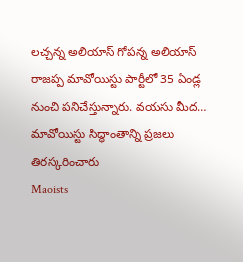లచ్చన్న అలియాస్ గోపన్న అలియాస్ రాజప్ప మావోయిస్టు పార్టీలో 35 ఏండ్ల నుంచి పనిచేస్తున్నారు. వయసు మీద…
మావోయిస్టు సిద్ధాంతాన్ని ప్రజలు తిరస్కరించారు
Maoists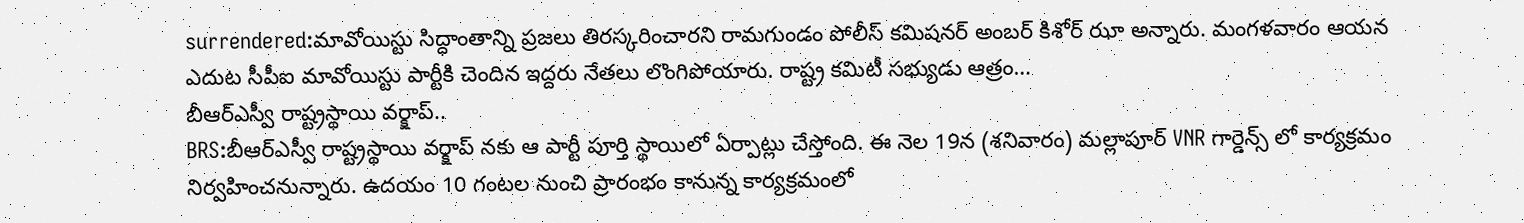surrendered:మావోయిస్టు సిద్ధాంతాన్ని ప్రజలు తిరస్కరించారని రామగుండం పోలీస్ కమిషనర్ అంబర్ కిశోర్ ఝా అన్నారు. మంగళవారం ఆయన ఎదుట సీపీఐ మావోయిస్టు పార్టీకి చెందిన ఇద్దరు నేతలు లొంగిపోయారు. రాష్ట్ర కమిటీ సభ్యుడు ఆత్రం…
బీఆర్ఎస్వీ రాష్ట్రస్థాయి వర్క్షాప్..
BRS:బీఆర్ఎస్వీ రాష్ట్రస్థాయి వర్క్షాప్ నకు ఆ పార్టీ పూర్తి స్థాయిలో ఏర్పాట్లు చేస్తోంది. ఈ నెల 19న (శనివారం) మల్లాపూర్ VNR గార్డెన్స్ లో కార్యక్రమం నిర్వహించనున్నారు. ఉదయం 10 గంటల నుంచి ప్రారంభం కానున్న కార్యక్రమంలో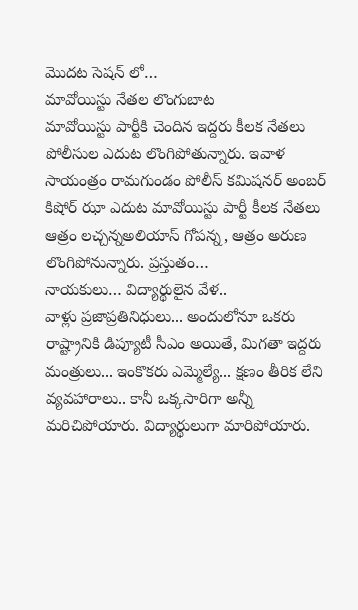మొదట సెషన్ లో…
మావోయిస్టు నేతల లొంగుబాట
మావోయిస్టు పార్టీకి చెందిన ఇద్దరు కీలక నేతలు పోలీసుల ఎదుట లొంగిపోతున్నారు. ఇవాళ సాయంత్రం రామగుండం పోలీస్ కమిషనర్ అంబర్ కిషోర్ ఝా ఎదుట మావోయిస్టు పార్టీ కీలక నేతలు ఆత్రం లచ్చన్నఅలియాస్ గోపన్న, ఆత్రం అరుణ లొంగిపోనున్నారు. ప్రస్తుతం…
నాయకులు… విద్యార్థులైన వేళ..
వాళ్లు ప్రజాప్రతినిధులు... అందులోనూ ఒకరు రాష్ట్రానికి డిప్యూటీ సీఎం అయితే, మిగతా ఇద్దరు మంత్రులు... ఇంకొకరు ఎమ్మెల్యే... క్షణం తీరిక లేని వ్యవహారాలు.. కానీ ఒక్కసారిగా అన్నీ మరిచిపోయారు. విద్యార్థులుగా మారిపోయారు.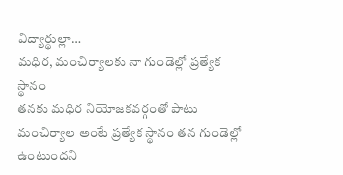విద్యార్థుల్లా…
మధిర, మంచిర్యాలకు నా గుండెల్లో ప్రత్యేక స్థానం
తనకు మధిర నియోజకవర్గంతో పాటు మంచిర్యాల అంటే ప్రత్యేక స్థానం తన గుండెల్లో ఉంటుందని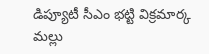డిప్యూటీ సీఎం భట్టి విక్రమార్క మల్లు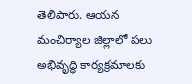తెలిపారు. ఆయన మంచిర్యాల జిల్లాలో పలు అభివృద్ధి కార్యక్రమాలకు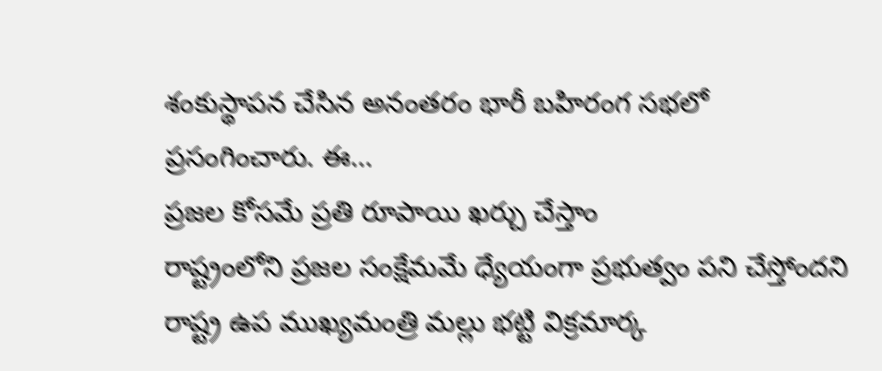శంకుస్థాపన చేసిన అనంతరం భారీ బహిరంగ సభలో ప్రసంగించారు. ఈ…
ప్రజల కోసమే ప్రతి రూపాయి ఖర్చు చేస్తాం
రాష్ట్రంలోని ప్రజల సంక్షేమమే ధ్యేయంగా ప్రభుత్వం పని చేస్తోందని రాష్ట్ర ఉప ముఖ్యమంత్రి మల్లు భట్టి విక్రమార్క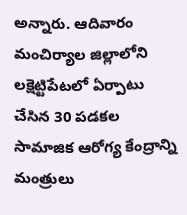అన్నారు. ఆదివారం మంచిర్యాల జిల్లాలోని లక్షెట్టిపేటలో ఏర్పాటు చేసిన 30 పడకల సామాజిక ఆరోగ్య కేంద్రాన్ని మంత్రులు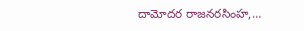దామోదర రాజనరసింహ,…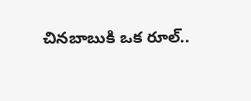చినబాబుకి ఒక రూల్..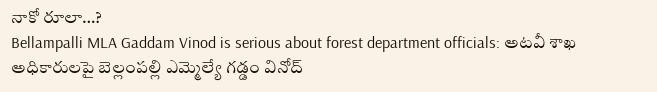నాకో రూలా…?
Bellampalli MLA Gaddam Vinod is serious about forest department officials: అటవీ శాఖ అధికారులపై బెల్లంపల్లి ఎమ్మెల్యే గడ్డం వినోద్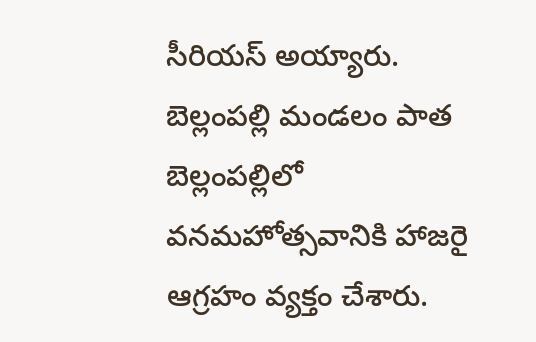సీరియస్ అయ్యారు. బెల్లంపల్లి మండలం పాత బెల్లంపల్లిలో వనమహోత్సవానికి హాజరై ఆగ్రహం వ్యక్తం చేశారు.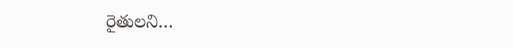రైతులని…